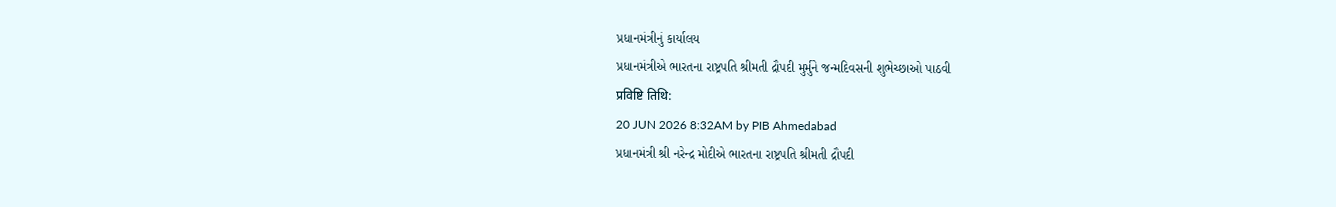પ્રધાનમંત્રીનું કાર્યાલય
પ્રધાનમંત્રીએ ભારતના રાષ્ટ્રપતિ શ્રીમતી દ્રૌપદી મુર્મુને જન્મદિવસની શુભેચ્છાઓ પાઠવી
प्रविष्टि तिथि:
20 JUN 2026 8:32AM by PIB Ahmedabad
પ્રધાનમંત્રી શ્રી નરેન્દ્ર મોદીએ ભારતના રાષ્ટ્રપતિ શ્રીમતી દ્રૌપદી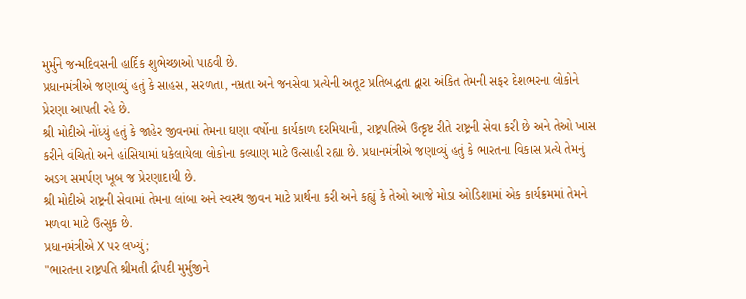મુર્મુને જન્મદિવસની હાર્દિક શુભેચ્છાઓ પાઠવી છે.
પ્રધાનમંત્રીએ જણાવ્યું હતું કે સાહસ, સરળતા, નમ્રતા અને જનસેવા પ્રત્યેની અતૂટ પ્રતિબદ્ધતા દ્વારા અંકિત તેમની સફર દેશભરના લોકોને પ્રેરણા આપતી રહે છે.
શ્રી મોદીએ નોંધ્યું હતું કે જાહેર જીવનમાં તેમના ઘણા વર્ષોના કાર્યકાળ દરમિયાનૌ, રાષ્ટ્રપતિએ ઉત્કૃષ્ટ રીતે રાષ્ટ્રની સેવા કરી છે અને તેઓ ખાસ કરીને વંચિતો અને હાંસિયામાં ધકેલાયેલા લોકોના કલ્યાણ માટે ઉત્સાહી રહ્યા છે. પ્રધાનમંત્રીએ જણાવ્યું હતું કે ભારતના વિકાસ પ્રત્યે તેમનું અડગ સમર્પણ ખૂબ જ પ્રેરણાદાયી છે.
શ્રી મોદીએ રાષ્ટ્રની સેવામાં તેમના લાંબા અને સ્વસ્થ જીવન માટે પ્રાર્થના કરી અને કહ્યું કે તેઓ આજે મોડા ઓડિશામાં એક કાર્યક્રમમાં તેમને મળવા માટે ઉત્સુક છે.
પ્રધાનમંત્રીએ X પર લખ્યું;
"ભારતના રાષ્ટ્રપતિ શ્રીમતી દ્રૌપદી મુર્મુજીને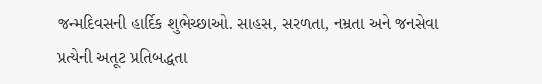જન્મદિવસની હાર્દિક શુભેચ્છાઓ. સાહસ, સરળતા, નમ્રતા અને જનસેવા પ્રત્યેની અતૂટ પ્રતિબદ્ધતા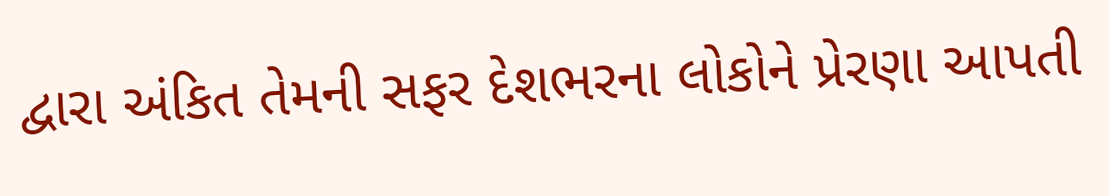દ્વારા અંકિત તેમની સફર દેશભરના લોકોને પ્રેરણા આપતી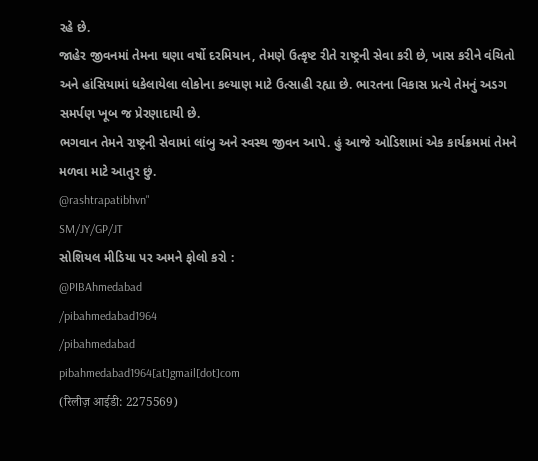રહે છે.
જાહેર જીવનમાં તેમના ઘણા વર્ષો દરમિયાન, તેમણે ઉત્કૃષ્ટ રીતે રાષ્ટ્રની સેવા કરી છે, ખાસ કરીને વંચિતો અને હાંસિયામાં ધકેલાયેલા લોકોના કલ્યાણ માટે ઉત્સાહી રહ્યા છે. ભારતના વિકાસ પ્રત્યે તેમનું અડગ સમર્પણ ખૂબ જ પ્રેરણાદાયી છે.
ભગવાન તેમને રાષ્ટ્રની સેવામાં લાંબુ અને સ્વસ્થ જીવન આપે. હું આજે ઓડિશામાં એક કાર્યક્રમમાં તેમને મળવા માટે આતુર છું.
@rashtrapatibhvn"
SM/JY/GP/JT
સોશિયલ મીડિયા પર અમને ફોલો કરો :
@PIBAhmedabad
/pibahmedabad1964
/pibahmedabad
pibahmedabad1964[at]gmail[dot]com
(रिलीज़ आईडी: 2275569)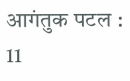आगंतुक पटल : 11